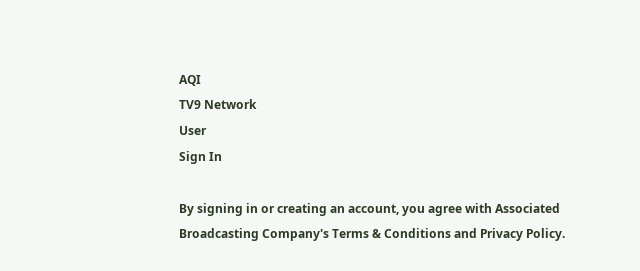AQI
TV9 Network
User
Sign In

By signing in or creating an account, you agree with Associated Broadcasting Company's Terms & Conditions and Privacy Policy.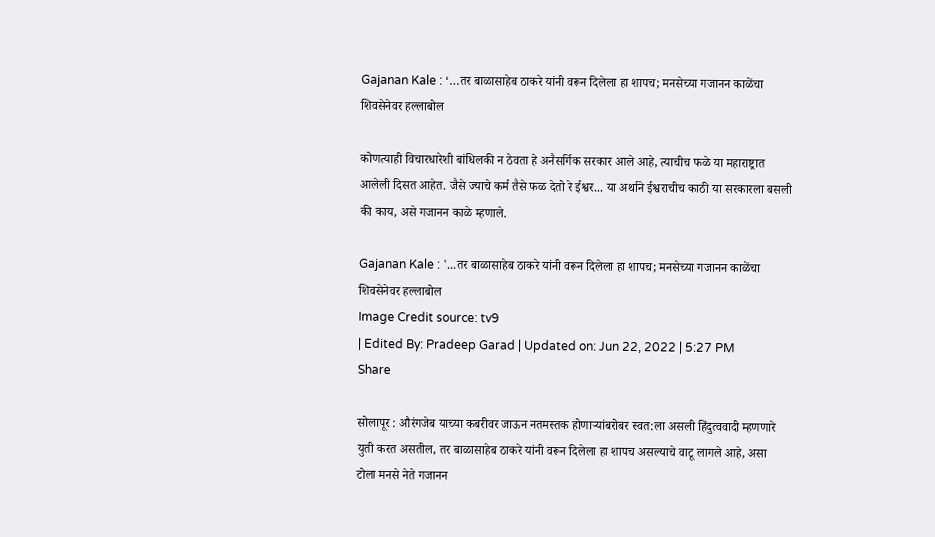Gajanan Kale : ‘…तर बाळासाहेब ठाकरे यांनी वरून दिलेला हा शापच; मनसेच्या गजानन काळेंचा शिवसेनेवर हल्लाबोल

कोणत्याही विचारधारेशी बांधिलकी न ठेवता हे अनैसर्गिक सरकार आले आहे, त्याचीच फळे या महाराष्ट्रात आलेली दिसत आहेत. जैसे ज्याचे कर्म तैसे फळ देतो रे ईश्वर... या अर्थाने ईश्वराचीच काठी या सरकारला बसली की काय, असे गजानन काळे म्हणाले.

Gajanan Kale : '...तर बाळासाहेब ठाकरे यांनी वरून दिलेला हा शापच; मनसेच्या गजानन काळेंचा शिवसेनेवर हल्लाबोल
Image Credit source: tv9
| Edited By: Pradeep Garad | Updated on: Jun 22, 2022 | 5:27 PM
Share

सोलापूर : औरंगजेब याच्या कबरीवर जाऊन नतमस्तक होणाऱ्यांबरोबर स्वत:ला असली हिंदुत्ववादी म्हणणारे युती करत असतील, तर बाळासाहेब ठाकरे यांनी वरून दिलेला हा शापच असल्याचे वाटू लागले आहे, असा टोला मनसे नेते गजानन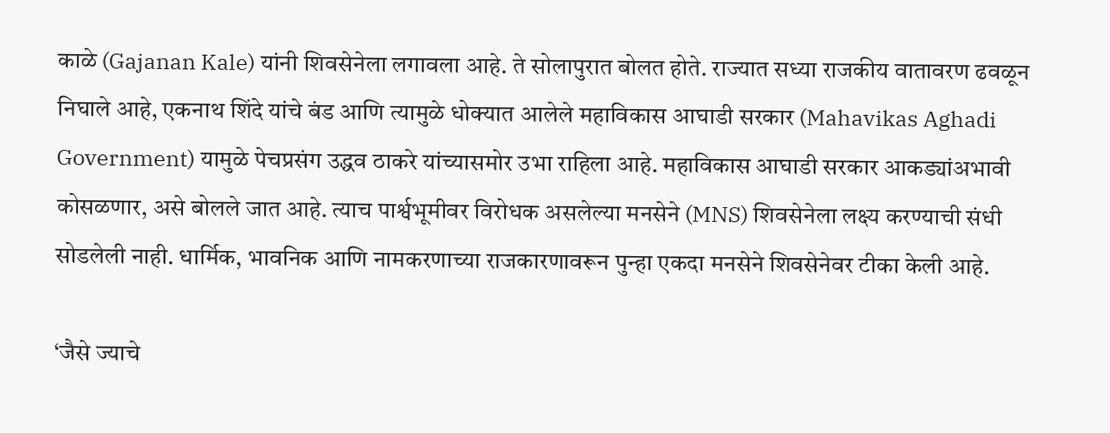काळे (Gajanan Kale) यांनी शिवसेनेला लगावला आहे. ते सोलापुरात बोलत होते. राज्यात सध्या राजकीय वातावरण ढवळून निघाले आहे, एकनाथ शिंदे यांचे बंड आणि त्यामुळे धोक्यात आलेले महाविकास आघाडी सरकार (Mahavikas Aghadi Government) यामुळे पेचप्रसंग उद्धव ठाकरे यांच्यासमोर उभा राहिला आहे. महाविकास आघाडी सरकार आकड्यांअभावी कोसळणार, असे बोलले जात आहे. त्याच पार्श्वभूमीवर विरोधक असलेल्या मनसेने (MNS) शिवसेनेला लक्ष्य करण्याची संधी सोडलेली नाही. धार्मिक, भावनिक आणि नामकरणाच्या राजकारणावरून पुन्हा एकदा मनसेने शिवसेनेवर टीका केली आहे.

‘जैसे ज्याचे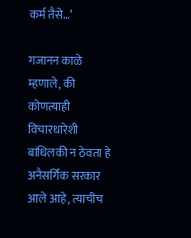कर्म तैसे…’

गजानन काळे म्हणाले, की कोणत्याही विचारधारेशी बांधिलकी न ठेवता हे अनैसर्गिक सरकार आले आहे, त्याचीच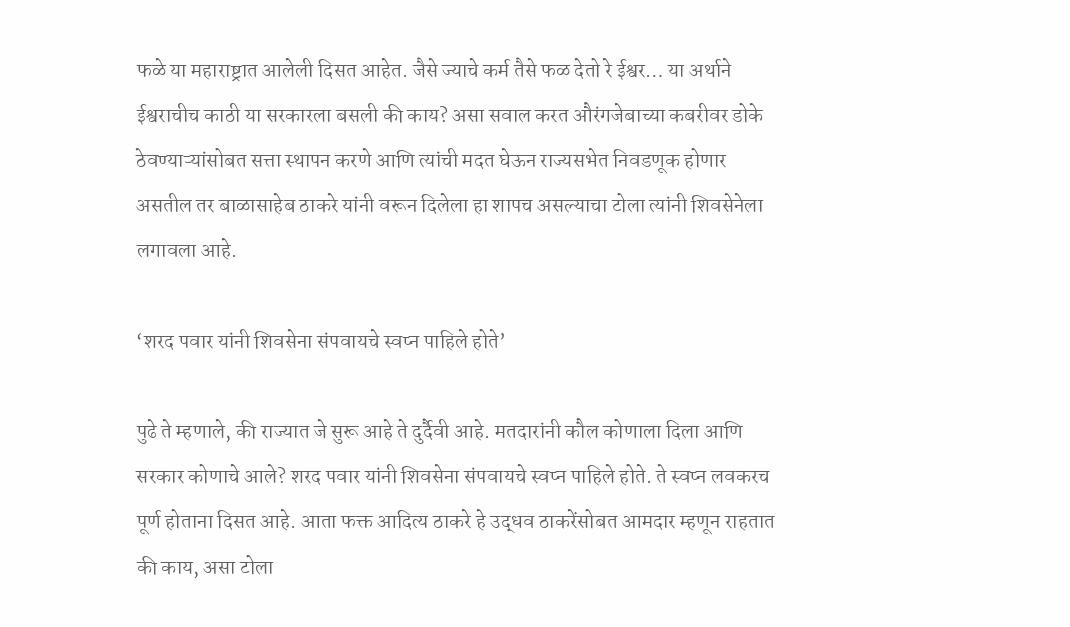फळे या महाराष्ट्रात आलेली दिसत आहेत. जैसे ज्याचे कर्म तैसे फळ देतो रे ईश्वर… या अर्थाने ईश्वराचीच काठी या सरकारला बसली की काय? असा सवाल करत औरंगजेबाच्या कबरीवर डोके ठेवण्याऱ्यांसोबत सत्ता स्थापन करणे आणि त्यांची मदत घेऊन राज्यसभेत निवडणूक होणार असतील तर बाळासाहेब ठाकरे यांनी वरून दिलेला हा शापच असल्याचा टोला त्यांनी शिवसेनेला लगावला आहे.

‘शरद पवार यांनी शिवसेना संपवायचे स्वप्न पाहिले होते’

पुढे ते म्हणाले, की राज्यात जे सुरू आहे ते दुर्दैवी आहे. मतदारांनी कौल कोणाला दिला आणि सरकार कोणाचे आले? शरद पवार यांनी शिवसेना संपवायचे स्वप्न पाहिले होते. ते स्वप्न लवकरच पूर्ण होताना दिसत आहे. आता फक्त आदित्य ठाकरे हे उद्धव ठाकरेंसोबत आमदार म्हणून राहतात की काय, असा टोला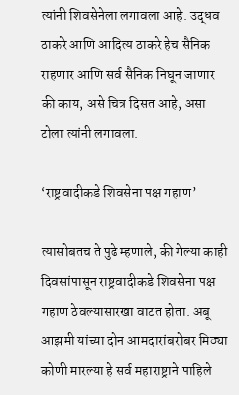त्यांनी शिवसेनेला लगावला आहे. उद्धव ठाकरे आणि आदित्य ठाकरे हेच सैनिक राहणार आणि सर्व सैनिक निघून जाणार की काय, असे चित्र दिसत आहे, असा टोला त्यांनी लगावला.

‘राष्ट्रवादीकडे शिवसेना पक्ष गहाण’

त्यासोबतच ते पुढे म्हणाले, की गेल्या काही दिवसांपासून राष्ट्रवादीकडे शिवसेना पक्ष गहाण ठेवल्यासारखा वाटत होता. अबू आझमी यांच्या दोन आमदारांबरोबर मिठ्या कोणी मारल्या हे सर्व महाराष्ट्राने पाहिले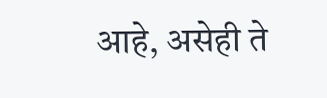आहे, असेही ते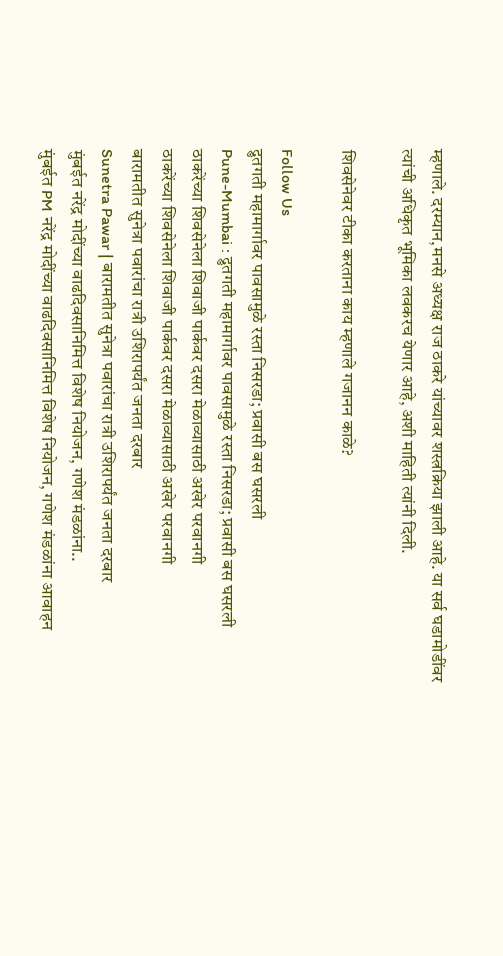म्हणाले. दरम्यान,मनसे अध्यक्ष राज ठाकरे यांच्यावर शस्त्रक्रिया झाली आहे. या सर्व घडामोडींवर त्यांची अधिकृत भूमिका लवकरच येणार आहे, अशी माहिती त्यांनी दिली.

शिवसेनेवर टीका करताना काय म्हणाले गजानन काळे?

Follow Us
द्रुतगती महामार्गावर पावसामुळे रस्ता निसरडा; प्रवासी बस घसरली
Pune-Mumbai : द्रुतगती महामार्गावर पावसामुळे रस्ता निसरडा; प्रवासी बस घसरली
ठाकरेंच्या शिवसेनेला शिवाजी पार्कवर दसरा मेळाव्यासाठी अखेर परवानगी
ठाकरेंच्या शिवसेनेला शिवाजी पार्कवर दसरा मेळाव्यासाठी अखेर परवानगी
बारामतीत सुनेत्रा पवारांचा रात्री उशिरापर्यंत जनता दरबार
Sunetra Pawar | बारामतीत सुनेत्रा पवारांचा रात्री उशिरापर्यंत जनता दरबार
मुंबईत नरेंद्र मोदींच्या वाढदिवसानिमित्त विशेष नियोजन, गणेश मंडळांना..
मुंबईत PM नरेंद्र मोदींच्या वाढदिवसानिमित्त विशेष नियोजन, गणेश मंडळांना आवाहन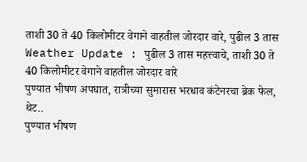ताशी 30 ते 40 किलोमीटर वेगाने वाहतील जोरदार वारे, पुढील 3 तास
Weather Update : पुढील 3 तास महत्त्वाचे, ताशी 30 ते 40 किलोमीटर वेगाने वाहतील जोरदार वारे
पुण्यात भीषण अपघात, रात्रीच्या सुमारास भरधाव कंटेनरचा ब्रेक फेल, थेट..
पुण्यात भीषण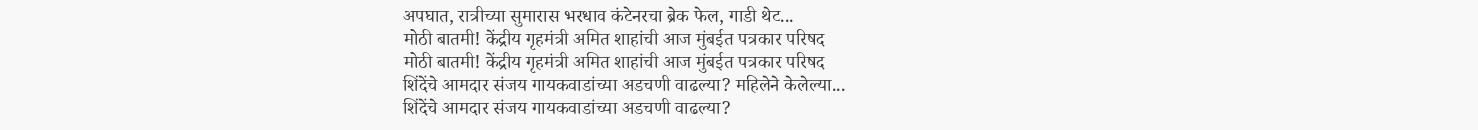अपघात, रात्रीच्या सुमारास भरधाव कंटेनरचा ब्रेक फेल, गाडी थेट...
मोठी बातमी! केंद्रीय गृहमंत्री अमित शाहांची आज मुंबईत पत्रकार परिषद
मोठी बातमी! केंद्रीय गृहमंत्री अमित शाहांची आज मुंबईत पत्रकार परिषद
शिंदेंचे आमदार संजय गायकवाडांच्या अडचणी वाढल्या? महिलेने केलेल्या...
शिंदेंचे आमदार संजय गायकवाडांच्या अडचणी वाढल्या?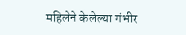महिलेने केलेल्या गंभीर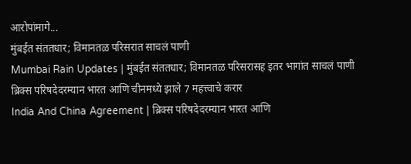आरोपांमागे...
मुंबईत संततधार; विमानतळ परिसरात साचलं पाणी
Mumbai Rain Updates | मुंबईत संततधार; विमानतळ परिसरासह इतर भागांत साचलं पाणी
ब्रिक्स परिषदेदरम्यान भारत आणि चीनमध्ये झाले 7 महत्त्वाचे करार
India And China Agreement | ब्रिक्स परिषदेदरम्यान भारत आणि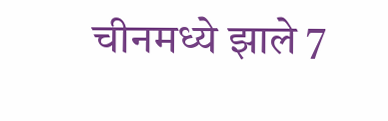चीनमध्ये झाले 7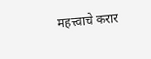महत्त्वाचे करार